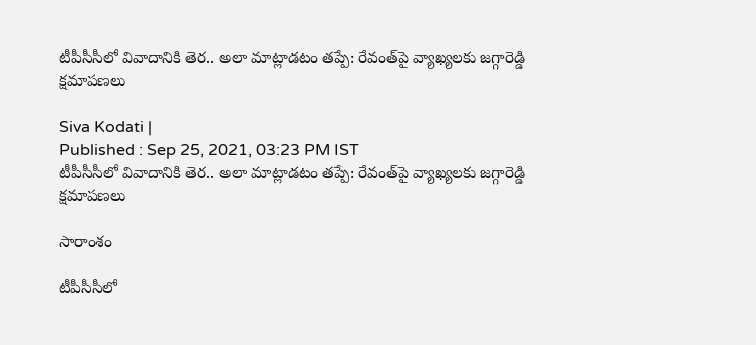టీపీసీసీలో వివాదానికి తెర.. అలా మాట్లాడటం తప్పే: రేవంత్‌పై వ్యాఖ్యలకు జగ్గారెడ్డి క్షమాపణలు

Siva Kodati |
Published : Sep 25, 2021, 03:23 PM IST
టీపీసీసీలో వివాదానికి తెర.. అలా మాట్లాడటం తప్పే: రేవంత్‌పై వ్యాఖ్యలకు జగ్గారెడ్డి క్షమాపణలు

సారాంశం

టీపీసీసీలో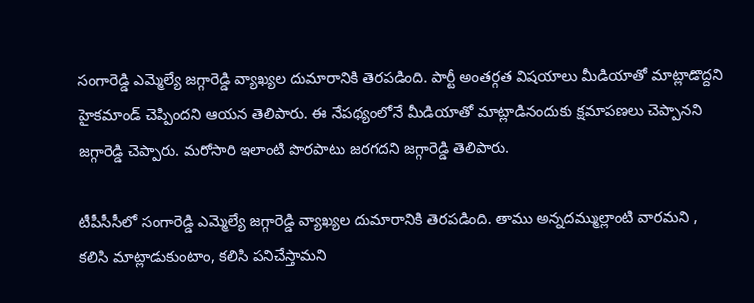సంగారెడ్డి ఎమ్మెల్యే జగ్గారెడ్డి వ్యాఖ్యల దుమారానికి తెరపడింది. పార్టీ అంతర్గత విషయాలు మీడియాతో మాట్లాడొద్దని హైకమాండ్ చెప్పిందని ఆయన తెలిపారు. ఈ నేపథ్యంలోనే మీడియాతో మాట్లాడినందుకు క్షమాపణలు చెప్పానని జగ్గారెడ్డి చెప్పారు. మరోసారి ఇలాంటి పొరపాటు జరగదని జగ్గారెడ్డి తెలిపారు.

టీపీసీసీలో సంగారెడ్డి ఎమ్మెల్యే జగ్గారెడ్డి వ్యాఖ్యల దుమారానికి తెరపడింది. తాము అన్నదమ్ముల్లాంటి వారమని , కలిసి మాట్లాడుకుంటాం, కలిసి పనిచేస్తామని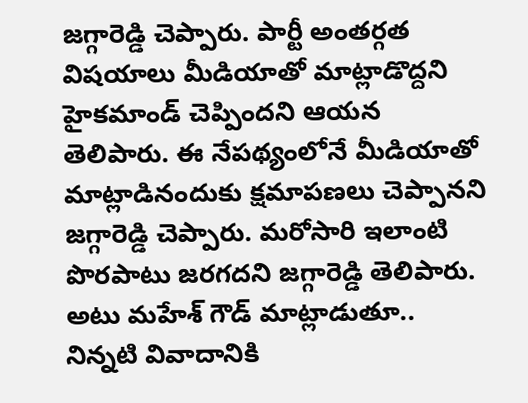జగ్గారెడ్డి చెప్పారు. పార్టీ అంతర్గత విషయాలు మీడియాతో మాట్లాడొద్దని హైకమాండ్ చెప్పిందని ఆయన తెలిపారు. ఈ నేపథ్యంలోనే మీడియాతో మాట్లాడినందుకు క్షమాపణలు చెప్పానని జగ్గారెడ్డి చెప్పారు. మరోసారి ఇలాంటి పొరపాటు జరగదని జగ్గారెడ్డి తెలిపారు. అటు మహేశ్ గౌడ్ మాట్లాడుతూ.. నిన్నటి వివాదానికి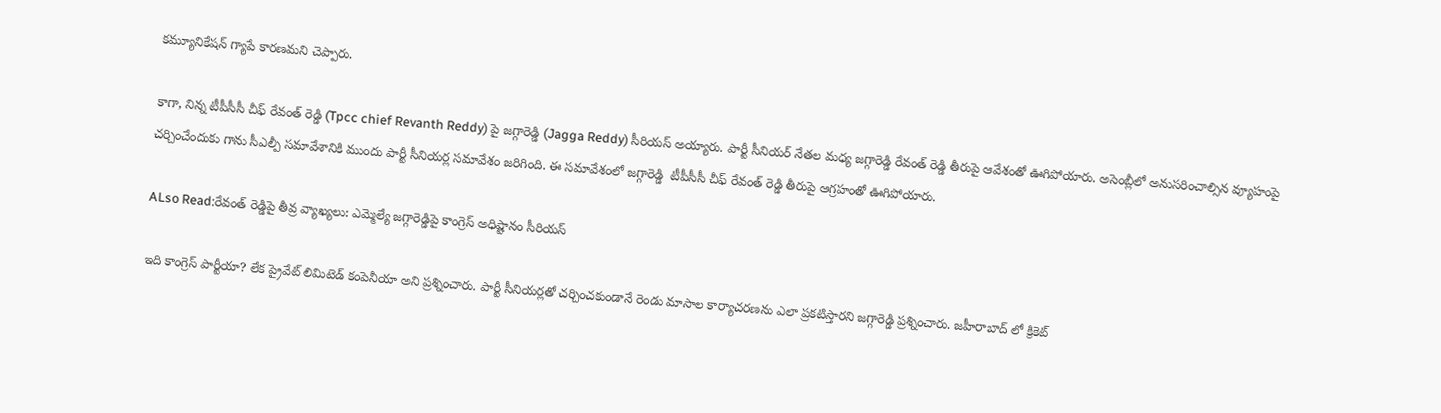కమ్యూనికేషన్ గ్యాపే కారణమని చెప్పారు.

కాగా, నిన్న టీపీసీసీ చీఫ్ రేవంత్ రెడ్డి (Tpcc chief Revanth Reddy) పై జగ్గారెడ్డి (Jagga Reddy) సీరియస్ అయ్యారు. పార్టీ సీనియర్ నేతల మధ్య జగ్గారెడ్డి రేవంత్ రెడ్డి తీరుపై ఆవేశంతో ఊగిపోయారు. అసెంబ్లీలో అనుసరించాల్సిన వ్యూహంపై చర్చించేందుకు గాను సీఎల్పీ సమావేశానికి ముందు పార్టీ సీనియర్ల సమావేశం జరిగింది. ఈ సమావేశంలో జగ్గారెడ్డి  టీపీసీసీ చీఫ్ రేవంత్ రెడ్డి తీరుపై ఆగ్రహంతో ఊగిపోయారు.

ALso Read:రేవంత్ రెడ్డిపై తీవ్ర వ్యాఖ్యలు: ఎమ్మెల్యే జగ్గారెడ్డిపై కాంగ్రెస్ అధిష్టానం సీరియస్

ఇది కాంగ్రెస్ పార్టీయా? లేక ప్రైవేట్ లిమిటెడ్ కంపెనీయా అని ప్రశ్నించారు. పార్టీ సీనియర్లతో చర్చించకుండానే రెండు మాసాల కార్యాచరణను ఎలా ప్రకటిస్తారని జగ్గారెడ్డి ప్రశ్నించారు. జహీరాబాద్ లో క్రికెట్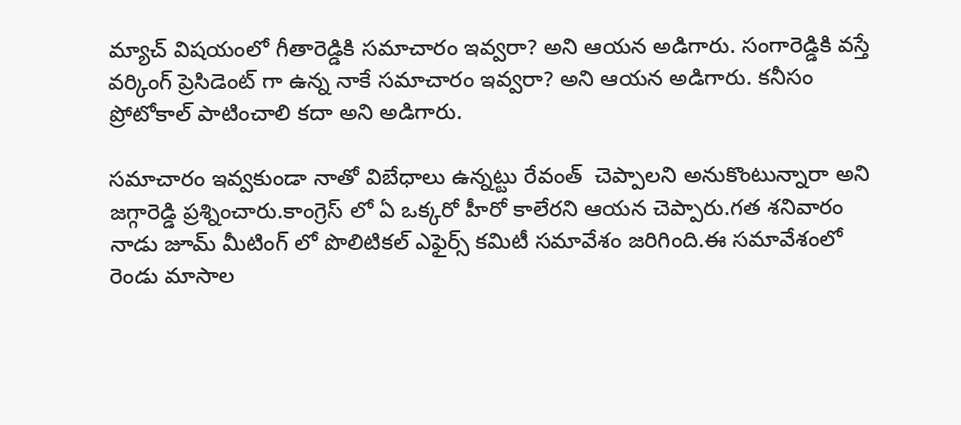మ్యాచ్ విషయంలో గీతారెడ్డికి సమాచారం ఇవ్వరా? అని ఆయన అడిగారు. సంగారెడ్డికి వస్తే వర్కింగ్ ప్రెసిడెంట్ గా ఉన్న నాకే సమాచారం ఇవ్వరా? అని ఆయన అడిగారు. కనీసం ప్రోటోకాల్ పాటించాలి కదా అని అడిగారు.

సమాచారం ఇవ్వకుండా నాతో విబేధాలు ఉన్నట్టు రేవంత్  చెప్పాలని అనుకొంటున్నారా అని జగ్గారెడ్డి ప్రశ్నించారు.కాంగ్రెస్ లో ఏ ఒక్కరో హీరో కాలేరని ఆయన చెప్పారు.గత శనివారం నాడు జూమ్ మీటింగ్ లో పొలిటికల్ ఎఫైర్స్ కమిటీ సమావేశం జరిగింది.ఈ సమావేశంలో రెండు మాసాల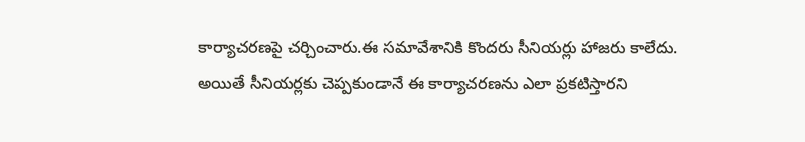కార్యాచరణపై చర్చించారు.ఈ సమావేశానికి కొందరు సీనియర్లు హాజరు కాలేదు. అయితే సీనియర్లకు చెప్పకుండానే ఈ కార్యాచరణను ఎలా ప్రకటిస్తారని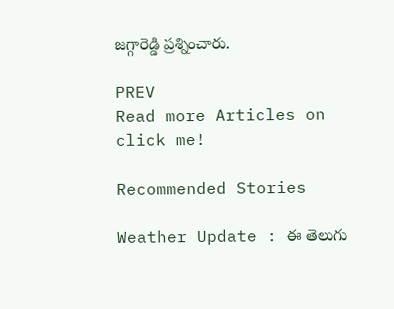జగ్గారెడ్డి ప్రశ్నించారు.

PREV
Read more Articles on
click me!

Recommended Stories

Weather Update : ఈ తెలుగు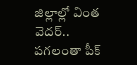జిల్లాల్లో వింత వెదర్.. పగలంతా పీక్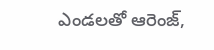ఎండలతో ఆరెంజ్,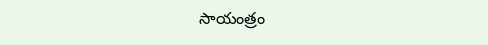సాయంత్రం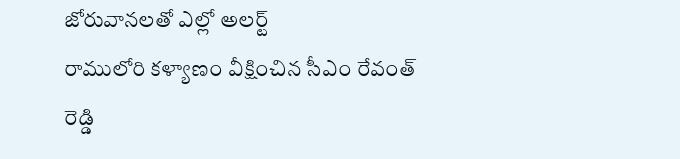జోరువానలతో ఎల్లో అలర్ట్
రాములోరి కళ్యాణం వీక్షించిన సీఎం రేవంత్ రెడ్డి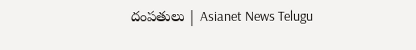దంపతులు | Asianet News Telugu